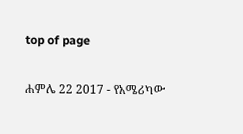top of page

ሐምሌ 22 2017 - የአሜሪካው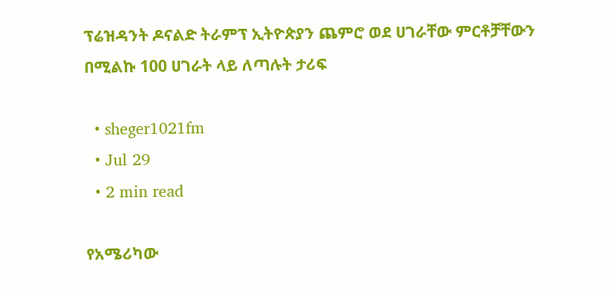ፕሬዝዳንት ዶናልድ ትራምፕ ኢትዮጵያን ጨምሮ ወደ ሀገራቸው ምርቶቻቸውን በሚልኩ 100 ሀገራት ላይ ለጣሉት ታሪፍ

  • sheger1021fm
  • Jul 29
  • 2 min read

የአሜሪካው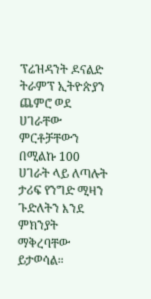ፕሬዝዳንት ዶናልድ ትራምፕ ኢትዮጵያን ጨምሮ ወደ ሀገራቸው ምርቶቻቸውን በሚልኩ 100 ሀገራት ላይ ለጣሉት ታሪፍ የንግድ ሚዛን ጉድለትን እንደ ምክንያት ማቅረባቸው ይታወሳል።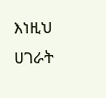እነዚህ ሀገራት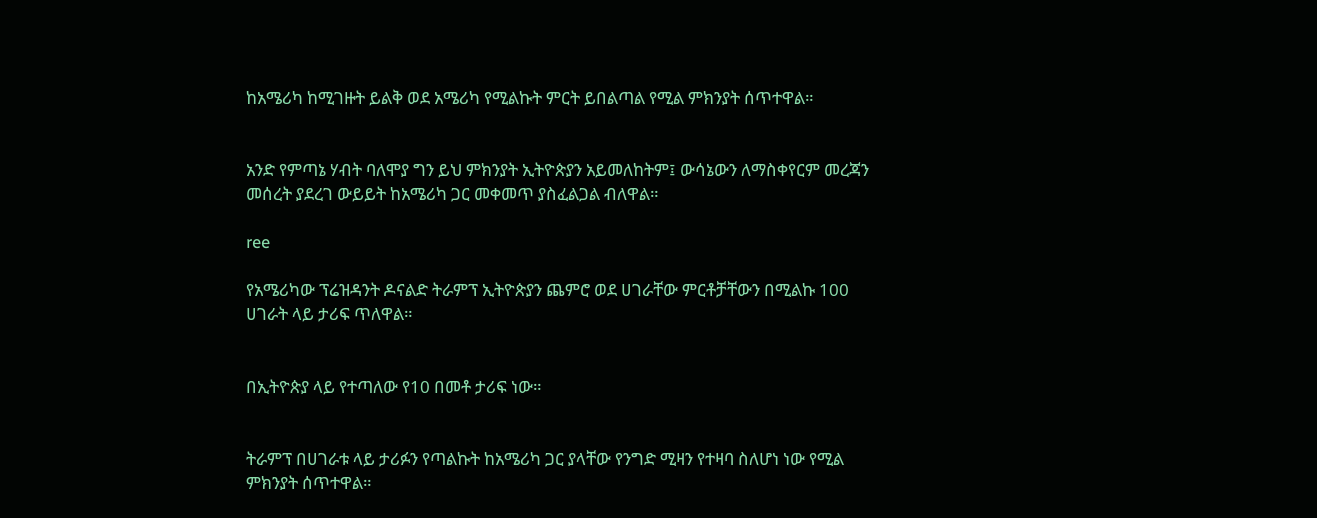ከአሜሪካ ከሚገዙት ይልቅ ወደ አሜሪካ የሚልኩት ምርት ይበልጣል የሚል ምክንያት ሰጥተዋል።


አንድ የምጣኔ ሃብት ባለሞያ ግን ይህ ምክንያት ኢትዮጵያን አይመለከትም፤ ውሳኔውን ለማስቀየርም መረጃን መሰረት ያደረገ ውይይት ከአሜሪካ ጋር መቀመጥ ያስፈልጋል ብለዋል።

ree

የአሜሪካው ፕሬዝዳንት ዶናልድ ትራምፕ ኢትዮጵያን ጨምሮ ወደ ሀገራቸው ምርቶቻቸውን በሚልኩ 100 ሀገራት ላይ ታሪፍ ጥለዋል።


በኢትዮጵያ ላይ የተጣለው የ10 በመቶ ታሪፍ ነው።


ትራምፕ በሀገራቱ ላይ ታሪፉን የጣልኩት ከአሜሪካ ጋር ያላቸው የንግድ ሚዛን የተዛባ ስለሆነ ነው የሚል ምክንያት ሰጥተዋል።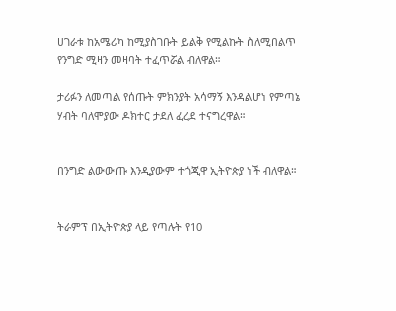ሀገራቱ ከአሜሪካ ከሚያስገቡት ይልቅ የሚልኩት ስለሚበልጥ የንግድ ሚዛን መዛባት ተፈጥሯል ብለዋል።

ታሪፉን ለመጣል የሰጡት ምክንያት አሳማኝ እንዳልሆነ የምጣኔ ሃብት ባለሞያው ዶክተር ታደለ ፈረደ ተናግረዋል።


በንግድ ልውውጡ እንዲያውም ተጎጂዋ ኢትዮጵያ ነች ብለዋል።


ትራምፕ በኢትዮጵያ ላይ የጣሉት የ10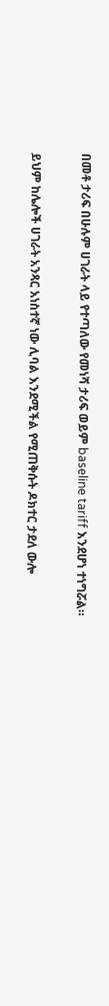በመቶ ታሪፍ በሁሉም ሀገራት ላይ የተጣለው የመነሻ ታሪፍ ወይም baseline tariff እንደሆነ ተነግሯል።


ይህም ከሌሎች ሀገራት አንጻር አነስተኛ ነው ሊባል እንደሚችል የሚጠቅሱት ዶክተር ታደለ ውሎ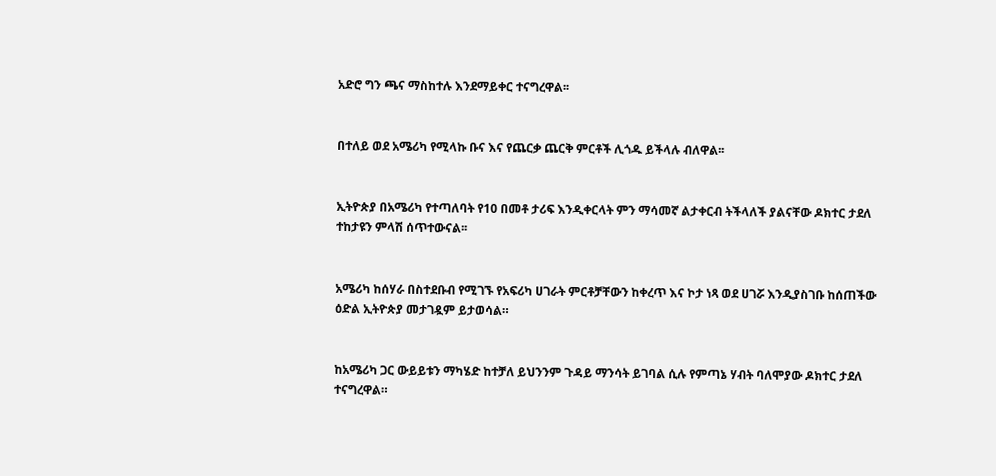አድሮ ግን ጫና ማስከተሉ እንደማይቀር ተናግረዋል፡፡


በተለይ ወደ አሜሪካ የሚላኩ ቡና እና የጨርቃ ጨርቅ ምርቶች ሊጎዱ ይችላሉ ብለዋል፡፡


ኢትዮጵያ በአሜሪካ የተጣለባት የ10 በመቶ ታሪፍ እንዲቀርላት ምን ማሳመኛ ልታቀርብ ትችላለች ያልናቸው ዶክተር ታደለ ተከታዩን ምላሽ ሰጥተውናል፡፡


አሜሪካ ከሰሃራ በስተደቡብ የሚገኙ የአፍሪካ ሀገራት ምርቶቻቸውን ከቀረጥ እና ኮታ ነጻ ወደ ሀገሯ እንዲያስገቡ ከሰጠችው ዕድል ኢትዮጵያ መታገዷም ይታወሳል።


ከአሜሪካ ጋር ውይይቱን ማካሄድ ከተቻለ ይህንንም ጉዳይ ማንሳት ይገባል ሲሉ የምጣኔ ሃብት ባለሞያው ዶክተር ታደለ ተናግረዋል።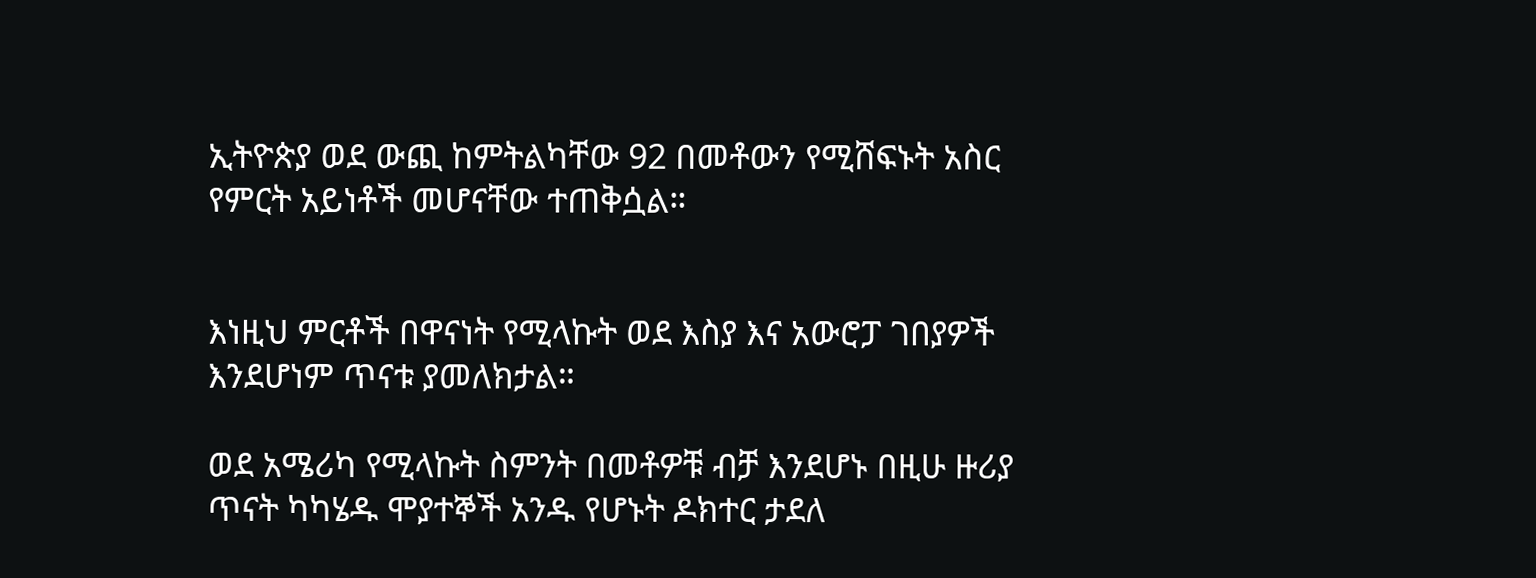ኢትዮጵያ ወደ ውጪ ከምትልካቸው 92 በመቶውን የሚሸፍኑት አስር የምርት አይነቶች መሆናቸው ተጠቅሷል።


እነዚህ ምርቶች በዋናነት የሚላኩት ወደ እስያ እና አውሮፓ ገበያዎች እንደሆነም ጥናቱ ያመለክታል።

ወደ አሜሪካ የሚላኩት ስምንት በመቶዎቹ ብቻ እንደሆኑ በዚሁ ዙሪያ ጥናት ካካሄዱ ሞያተኞች አንዱ የሆኑት ዶክተር ታደለ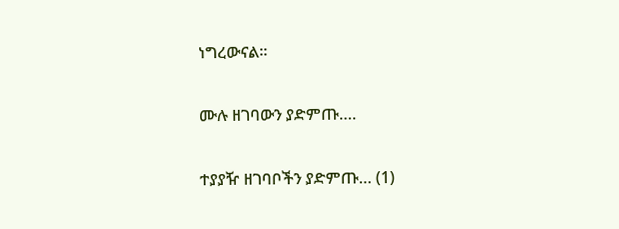ነግረውናል።


ሙሉ ዘገባውን ያድምጡ….


ተያያዥ ዘገባቦችን ያድምጡ… (1)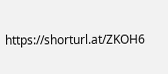https://shorturl.at/ZKOH6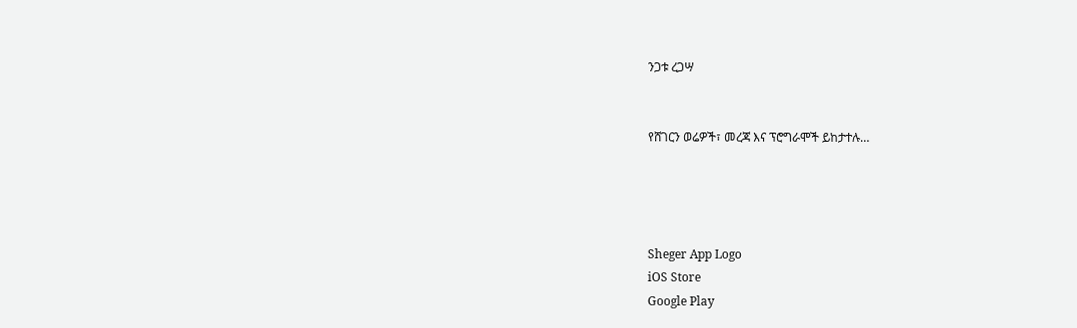ንጋቱ ረጋሣ


የሸገርን ወሬዎች፣ መረጃ እና ፕሮግራሞች ይከታተሉ…




Sheger App Logo
iOS Store
Google Play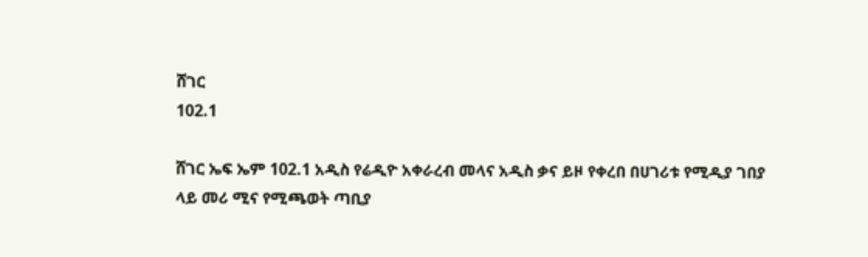ሸገር
102.1

ሸገር ኤፍ ኤም 102.1 አዲስ የሬዲዮ አቀራረብ መላና አዲስ ቃና ይዞ የቀረበ በሀገሪቱ የሚዲያ ገበያ ላይ መሪ ሚና የሚጫወት ጣቢያ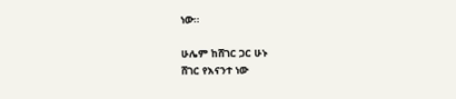ነው፡፡

ሁሌም ከሸገር ጋር ሁኑ
ሸገር የእናንተ ነው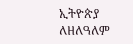ኢትዮጵያ ለዘለዓለም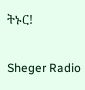ትኑር!

Sheger Radio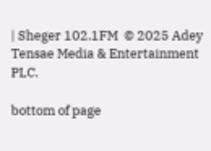| Sheger 102.1FM  © 2025 Adey Tensae Media & Entertainment PLC.

bottom of page